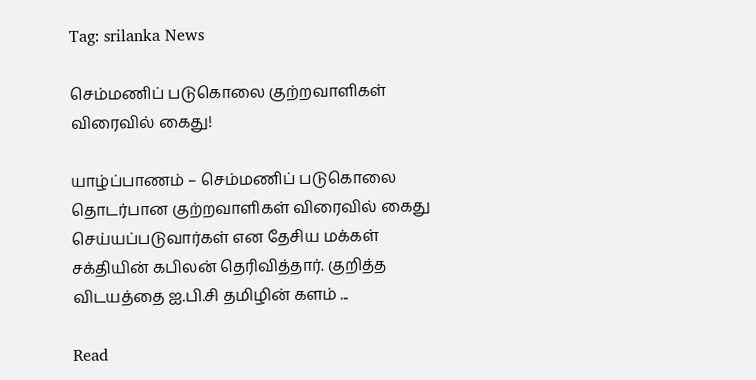Tag: srilanka News

செம்மணிப் படுகொலை குற்றவாளிகள் விரைவில் கைது!

யாழ்ப்பாணம் – செம்மணிப் படுகொலை தொடர்பான குற்றவாளிகள் விரைவில் கைது செய்யப்படுவார்கள் என தேசிய மக்கள் சக்தியின் கபிலன் தெரிவித்தார். குறித்த விடயத்தை ஐ.பி.சி தமிழின் களம் ...

Read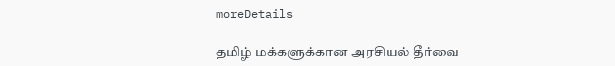moreDetails

தமிழ் மக்களுக்கான அரசியல் தீர்வை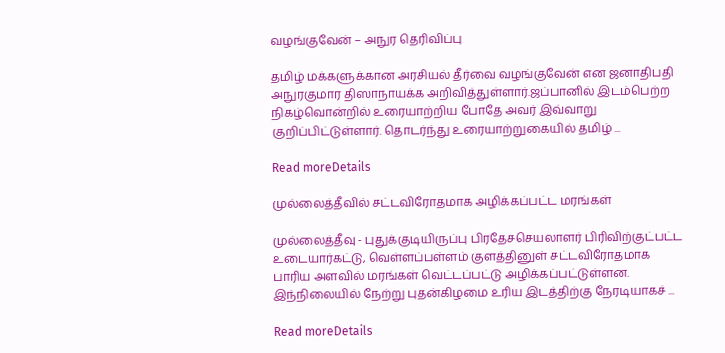வழங்குவேன் – அநுர தெரிவிப்பு

தமிழ் மக்களுக்கான அரசியல் தீர்வை வழங்குவேன் என ஜனாதிபதி அநுரகுமார திஸாநாயக்க அறிவித்துள்ளார்.ஜப்பானில் இடம்பெற்ற நிகழ்வொன்றில் உரையாற்றிய போதே அவர் இவ்வாறு குறிப்பிட்டுள்ளார். தொடர்ந்து உரையாற்றுகையில் தமிழ் ...

Read moreDetails

முல்லைத்தீவில் சட்டவிரோதமாக அழிக்கப்பட்ட மரங்கள்

முல்லைத்தீவு - புதுக்குடியிருப்பு பிரதேசசெயலாளர் பிரிவிற்குட்பட்ட உடையார்கட்டு, வெள்ளப்பள்ளம் குளத்தினுள் சட்டவிரோதமாக பாரிய அளவில் மரங்கள் வெட்டப்பட்டு அழிக்கப்பட்டுள்ளன. இந்நிலையில் நேற்று புதன்கிழமை உரிய இடத்திற்கு நேரடியாகச் ...

Read moreDetails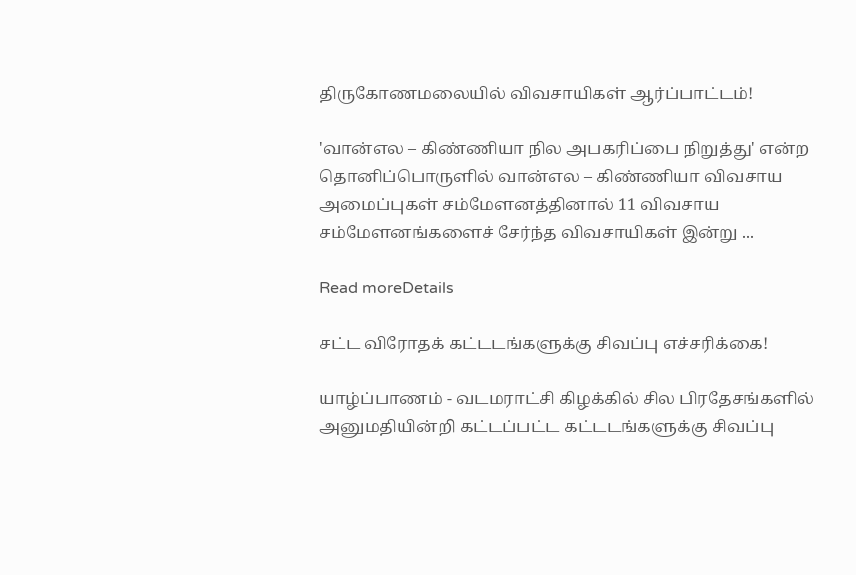திருகோணமலையில் விவசாயிகள் ஆர்ப்பாட்டம்!

'வான்எல – கிண்ணியா நில அபகரிப்பை நிறுத்து' என்ற தொனிப்பொருளில் வான்எல – கிண்ணியா விவசாய அமைப்புகள் சம்மேளனத்தினால் 11 விவசாய சம்மேளனங்களைச் சேர்ந்த விவசாயிகள் இன்று ...

Read moreDetails

சட்ட விரோதக் கட்டடங்களுக்கு சிவப்பு எச்சரிக்கை!

யாழ்ப்பாணம் - வடமராட்சி கிழக்கில் சில பிரதேசங்களில் அனுமதியின்றி கட்டப்பட்ட கட்டடங்களுக்கு சிவப்பு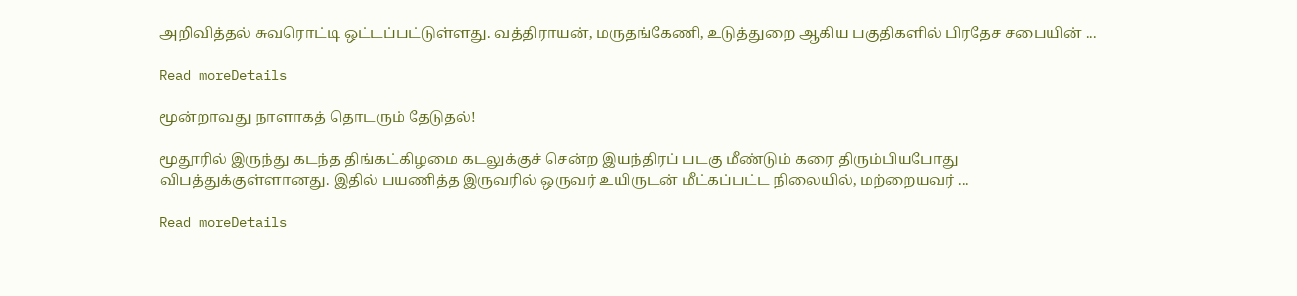அறிவித்தல் சுவரொட்டி ஒட்டப்பட்டுள்ளது. வத்திராயன், மருதங்கேணி, உடுத்துறை ஆகிய பகுதிகளில் பிரதேச சபையின் ...

Read moreDetails

மூன்றாவது நாளாகத் தொடரும் தேடுதல்!

மூதூரில் இருந்து கடந்த திங்கட்கிழமை கடலுக்குச் சென்ற இயந்திரப் படகு மீண்டும் கரை திரும்பியபோது விபத்துக்குள்ளானது. இதில் பயணித்த இருவரில் ஒருவர் உயிருடன் மீட்கப்பட்ட நிலையில், மற்றையவர் ...

Read moreDetails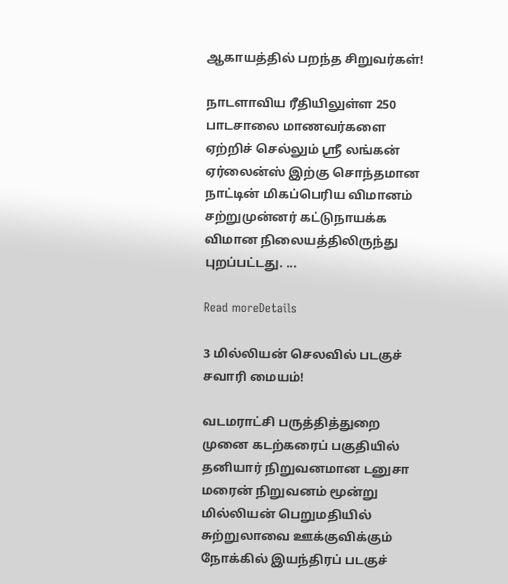ஆகாயத்தில் பறந்த சிறுவர்கள்!

நாடளாவிய ரீதியிலுள்ள 250 பாடசாலை மாணவர்களை ஏற்றிச் செல்லும் ஸ்ரீ லங்கன் ஏர்லைன்ஸ் இற்கு சொந்தமான நாட்டின் மிகப்பெரிய விமானம் சற்றுமுன்னர் கட்டுநாயக்க விமான நிலையத்திலிருந்து புறப்பட்டது. ...

Read moreDetails

3 மில்லியன் செலவில் படகுச் சவாரி மையம்!

வடமராட்சி பருத்தித்துறை முனை கடற்கரைப் பகுதியில் தனியார் நிறுவனமான டனுசா மரைன் நிறுவனம் மூன்று மில்லியன் பெறுமதியில் சுற்றுலாவை ஊக்குவிக்கும் நோக்கில் இயந்திரப் படகுச்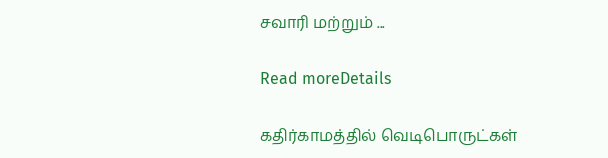சவாரி மற்றும் ...

Read moreDetails

கதிர்காமத்தில் வெடிபொருட்கள்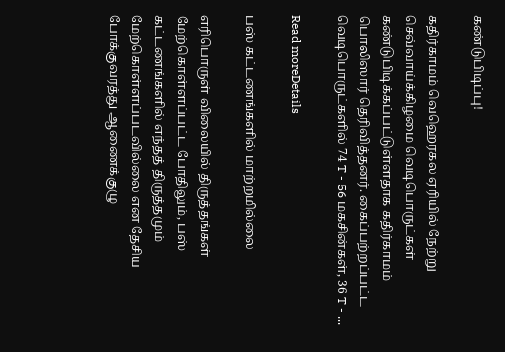கண்டுபிடிப்பு!

கதிர்காமம் வெஹெரகல ஏரியில் நேற்று செவ்வாய்க்கிழமை வெடிபொருட்கள் கண்டுபிடிக்கப்பட்டுள்ளதாக கதிர்காமம் பொலிஸார் தெரிவித்தனர். கைப்பற்றப்பட்ட வெடிபொருட்களில் 74 T - 56 மகசின்கள், 36 T - ...

Read moreDetails

பஸ் கட்டணங்களில் மாற்றமில்லை

எரிபொருள் விலையில் திருத்தங்கள் மேற்கொள்ளப்பட்ட போதிலும், பஸ் கட்டணங்களில் எந்தத் திருத்தமும் மேற்கொள்ளப்படவில்லை என தேசிய போக்குவரத்து ஆணைக்குழு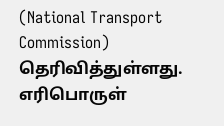(National Transport Commission) தெரிவித்துள்ளது. எரிபொருள்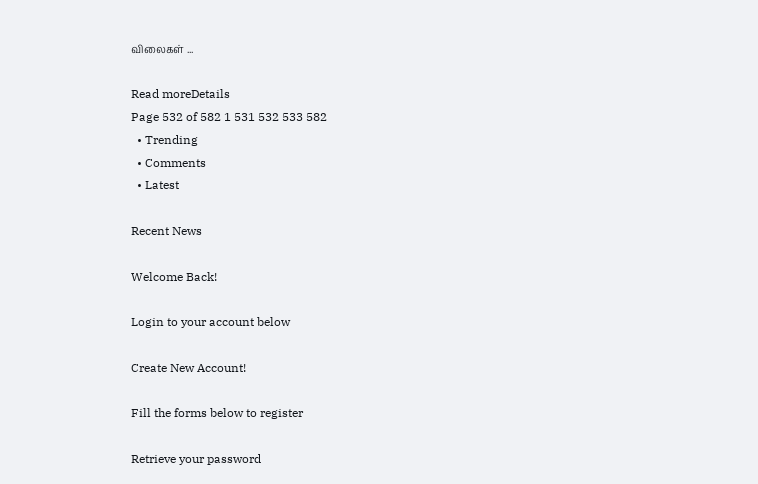விலைகள் ...

Read moreDetails
Page 532 of 582 1 531 532 533 582
  • Trending
  • Comments
  • Latest

Recent News

Welcome Back!

Login to your account below

Create New Account!

Fill the forms below to register

Retrieve your password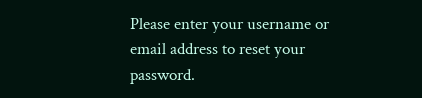Please enter your username or email address to reset your password.